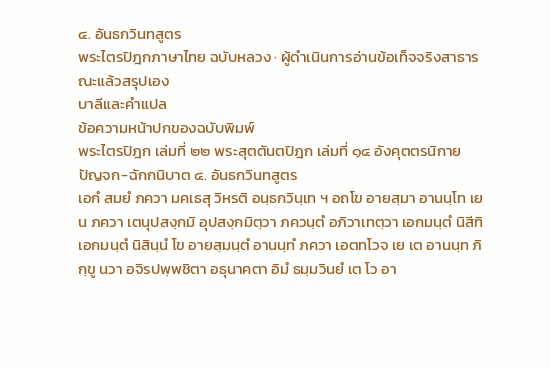๔. อันธกวินทสูตร
พระไตรปิฎกภาษาไทย ฉบับหลวง · ผู้ดำเนินการอ่านข้อเท็จจริงสาธารณะแล้วสรุปเอง
บาลีและคำแปล
ข้อความหน้าปกของฉบับพิมพ์
พระไตรปิฎก เล่มที่ ๒๒ พระสุตตันตปิฎก เล่มที่ ๑๔ อังคุตตรนิกาย ปัญจก-ฉักกนิบาต ๔. อันธกวินทสูตร
เอกํ สมยํ ภควา มคเธสุ วิหรติ อนฺธกวินฺเท ฯ อถโข อายสฺมา อานนฺโท เยน ภควา เตนุปสงฺกมิ อุปสงฺกมิตฺวา ภควนฺตํ อภิวาเทตฺวา เอกมนฺตํ นิสีทิ เอกมนฺตํ นิสินฺนํ โข อายสฺมนฺตํ อานนฺทํ ภควา เอตทโวจ เย เต อานนฺท ภิกฺขู นวา อจิรปพฺพชิตา อธุนาคตา อิมํ ธมฺมวินยํ เต โว อา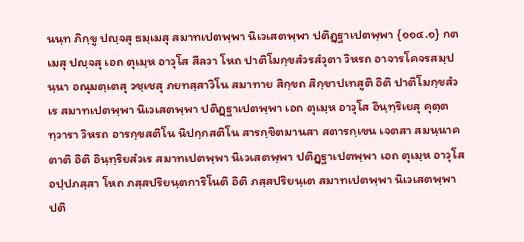นนฺท ภิกฺขู ปญฺจสุ ธมฺเมสุ สมาทเปตพฺพา นิเวเสตพฺพา ปติฏฺฐาเปตพฺพา {๑๑๔.๑} กตเมสุ ปญฺจสุ เอถ ตุเมฺห อาวุโส สีลวา โหถ ปาติโมกฺขสํวรสํวุตา วิหรถ อาจารโคจรสมฺปนฺนา อณุมตฺเตสุ วชฺเชสุ ภยทสฺสาวิโน สมาทาย สิกฺขถ สิกฺขาปเทสูติ อิติ ปาติโมกฺขสํวเร สมาทเปตพฺพา นิเวเสตพฺพา ปติฏฺฐาเปตพฺพา เอถ ตุเมฺห อาวุโส อินฺทฺริเยสุ คุตฺตทฺวารา วิหรถ อารกฺขสติโน นิปกฺกสติโน สารกฺขิตมานสา สตารกฺเขน เจตสา สมนฺนาคตาติ อิติ อินฺทฺริยสํวเร สมาทเปตพฺพา นิเวเสตพฺพา ปติฏฺฐาเปตพฺพา เอถ ตุเมฺห อาวุโส อปฺปภสฺสา โหถ ภสฺสปริยนฺตการิโนติ อิติ ภสฺสปริยนฺเต สมาทเปตพฺพา นิเวเสตพฺพา ปติ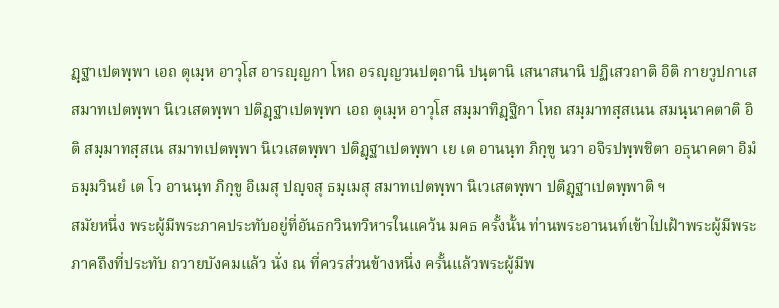ฏฺฐาเปตพฺพา เอถ ตุเมฺห อาวุโส อารญฺญกา โหถ อรญฺญวนปตฺถานิ ปนฺตานิ เสนาสนานิ ปฏิเสวถาติ อิติ กายวูปกาเส สมาทเปตพฺพา นิเวเสตพฺพา ปติฏฺฐาเปตพฺพา เอถ ตุเมฺห อาวุโส สมฺมาทิฏฺฐิกา โหถ สมฺมาทสฺสเนน สมนฺนาคตาติ อิติ สมฺมาทสฺสเน สมาทเปตพฺพา นิเวเสตพฺพา ปติฏฺฐาเปตพฺพา เย เต อานนฺท ภิกฺขู นวา อจิรปพฺพชิตา อธุนาคตา อิมํ ธมฺมวินยํ เต โว อานนฺท ภิกฺขู อิเมสุ ปญฺจสุ ธมฺเมสุ สมาทเปตพฺพา นิเวเสตพฺพา ปติฏฺฐาเปตพฺพาติ ฯ
สมัยหนึ่ง พระผู้มีพระภาคประทับอยู่ที่อันธกวินทวิหารในแคว้น มคธ ครั้งนั้น ท่านพระอานนท์เข้าไปเฝ้าพระผู้มีพระภาคถึงที่ประทับ ถวายบังคมแล้ว นั่ง ณ ที่ควรส่วนข้างหนึ่ง ครั้นแล้วพระผู้มีพ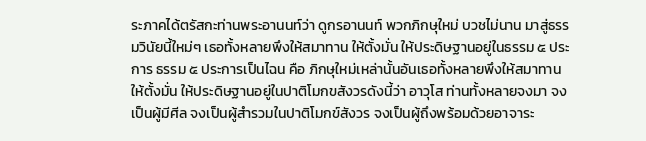ระภาคได้ตรัสกะท่านพระอานนท์ว่า ดูกรอานนท์ พวกภิกษุใหม่ บวชไม่นาน มาสู่ธรรมวินัยนี้ใหม่ๆ เธอทั้งหลายพึงให้สมาทาน ให้ตั้งมั่น ให้ประดิษฐานอยู่ในธรรม ๕ ประการ ธรรม ๕ ประการเป็นไฉน คือ ภิกษุใหม่เหล่านั้นอันเธอทั้งหลายพึงให้สมาทาน ให้ตั้งมั่น ให้ประดิษฐานอยู่ในปาติโมกขสังวรดังนี้ว่า อาวุโส ท่านทั้งหลายจงมา จงเป็นผู้มีศีล จงเป็นผู้สำรวมในปาติโมกข์สังวร จงเป็นผู้ถึงพร้อมด้วยอาจาระ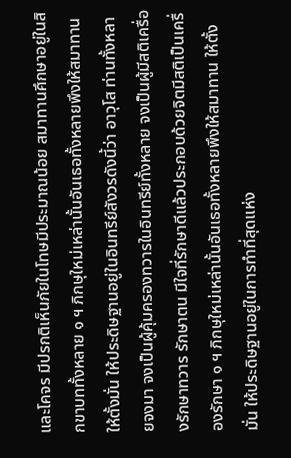และโคจร มีปรกติเห็นภัยในโทษมีประมาณน้อย สมาทานศึกษาอยู่ในสิกขาบททั้งหลาย ๑ ฯ ภิกษุใหม่เหล่านั้นอันเธอทั้งหลายพึงให้สมาทาน ให้ตั้งมั่น ให้ประดิษฐานอยู่ในอินทรีย์สังวรดังนี้ว่า อาวุโส ท่านทั้งหลายจงมา จงเป็นผู้คุ้มครองทวารในอินทรีย์ทั้งหลาย จงเป็นผู้มีสติเครื่องรักษาทวาร รักษาตน มีใจที่รักษาดีแล้วประกอบด้วยจิตมีสติเป็นเครื่องรักษา ๑ ฯ ภิกษุใหม่เหล่านั้นอันเธอทั้งหลายพึงให้สมาทาน ให้ตั้งมั่น ให้ประดิษฐานอยู่ในการทำที่สุดแห่ง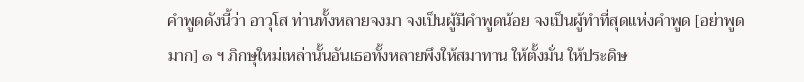คำพูดดังนี้ว่า อาวุโส ท่านทั้งหลายจงมา จงเป็นผู้มีคำพูดน้อย จงเป็นผู้ทำที่สุดแห่งคำพูด [อย่าพูดมาก] ๑ ฯ ภิกษุใหม่เหล่านั้นอันเธอทั้งหลายพึงให้สมาทาน ให้ตั้งมั่น ให้ประดิษ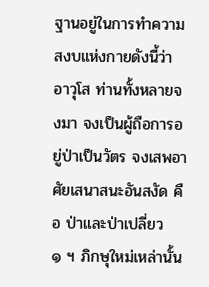ฐานอยู่ในการทำความสงบแห่งกายดังนี้ว่า อาวุโส ท่านทั้งหลายจงมา จงเป็นผู้ถือการอยู่ป่าเป็นวัตร จงเสพอาศัยเสนาสนะอันสงัด คือ ป่าและป่าเปลี่ยว ๑ ฯ ภิกษุใหม่เหล่านั้น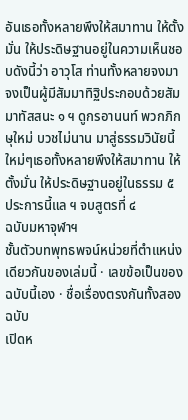อันเธอทั้งหลายพึงให้สมาทาน ให้ตั้งมั่น ให้ประดิษฐานอยู่ในความเห็นชอบดังนี้ว่า อาวุโส ท่านทั้งหลายจงมา จงเป็นผู้มีสัมมาทิฐิประกอบด้วยสัมมาทัสสนะ ๑ ฯ ดูกรอานนท์ พวกภิกษุใหม่ บวชไม่นาน มาสู่ธรรมวินัยนี้ใหม่ๆเธอทั้งหลายพึงให้สมาทาน ให้ตั้งมั่น ให้ประดิษฐานอยู่ในธรรม ๕ ประการนี้แล ฯ จบสูตรที่ ๔
ฉบับมหาจุฬาฯ
ชั้นตัวบทพุทธพจน์หน่วยที่ตำแหน่งเดียวกันของเล่มนี้ · เลขข้อเป็นของฉบับนี้เอง · ชื่อเรื่องตรงกันทั้งสองฉบับ
เปิดห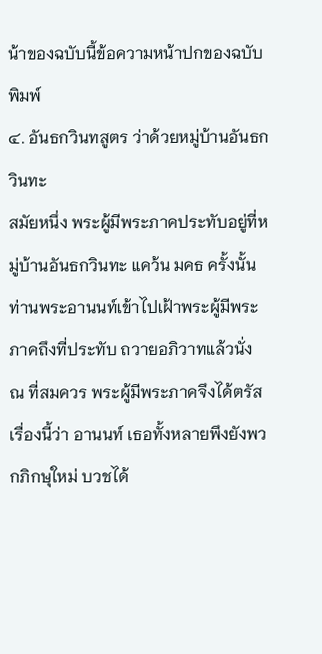น้าของฉบับนี้ข้อความหน้าปกของฉบับพิมพ์
๔. อันธกวินทสูตร ว่าด้วยหมู่บ้านอันธกวินทะ
สมัยหนึ่ง พระผู้มีพระภาคประทับอยู่ที่หมู่บ้านอันธกวินทะ แคว้น มคธ ครั้งนั้น ท่านพระอานนท์เข้าไปเฝ้าพระผู้มีพระภาคถึงที่ประทับ ถวายอภิวาทแล้วนั่ง ณ ที่สมควร พระผู้มีพระภาคจึงได้ตรัสเรื่องนี้ว่า อานนท์ เธอทั้งหลายพึงยังพวกภิกษุใหม่ บวชได้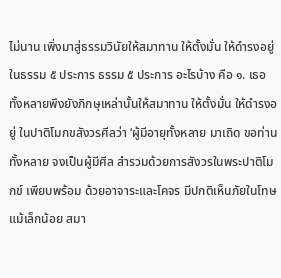ไม่นาน เพิ่งมาสู่ธรรมวินัยให้สมาทาน ให้ตั้งมั่น ให้ดำรงอยู่ในธรรม ๕ ประการ ธรรม ๕ ประการ อะไรบ้าง คือ ๑. เธอทั้งหลายพึงยังภิกษุเหล่านั้นให้สมาทาน ให้ตั้งมั่น ให้ดำรงอยู่ ในปาติโมกขสังวรศีลว่า ‘ผู้มีอายุทั้งหลาย มาเถิด ขอท่านทั้งหลาย จงเป็นผู้มีศีล สำรวมด้วยการสังวรในพระปาติโมกข์ เพียบพร้อม ด้วยอาจาระและโคจร มีปกติเห็นภัยในโทษแม้เล็กน้อย สมา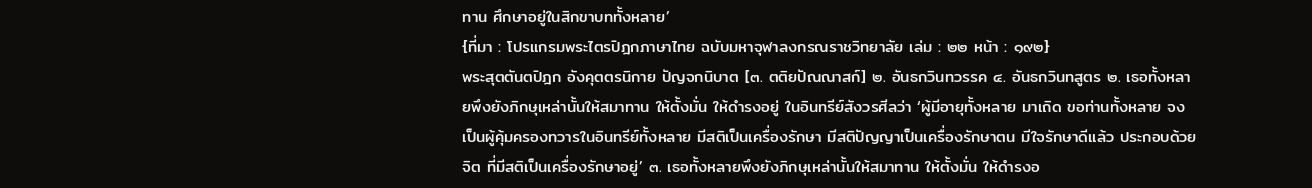ทาน ศึกษาอยู่ในสิกขาบททั้งหลาย’
{ที่มา : โปรแกรมพระไตรปิฎกภาษาไทย ฉบับมหาจุฬาลงกรณราชวิทยาลัย เล่ม : ๒๒ หน้า : ๑๙๒}
พระสุตตันตปิฎก อังคุตตรนิกาย ปัญจกนิบาต [๓. ตติยปัณณาสก์] ๒. อันธกวินทวรรค ๔. อันธกวินทสูตร ๒. เธอทั้งหลายพึงยังภิกษุเหล่านั้นให้สมาทาน ให้ตั้งมั่น ให้ดำรงอยู่ ในอินทรีย์สังวรศีลว่า ‘ผู้มีอายุทั้งหลาย มาเถิด ขอท่านทั้งหลาย จงเป็นผู้คุ้มครองทวารในอินทรีย์ทั้งหลาย มีสติเป็นเครื่องรักษา มีสติปัญญาเป็นเครื่องรักษาตน มีใจรักษาดีแล้ว ประกอบด้วยจิต ที่มีสติเป็นเครื่องรักษาอยู่’ ๓. เธอทั้งหลายพึงยังภิกษุเหล่านั้นให้สมาทาน ให้ตั้งมั่น ให้ดำรงอ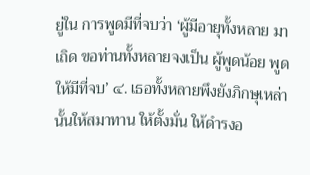ยู่ใน การพูดมีที่จบว่า ‘ผู้มีอายุทั้งหลาย มาเถิด ขอท่านทั้งหลายจงเป็น ผู้พูดน้อย พูดให้มีที่จบ’ ๔. เธอทั้งหลายพึงยังภิกษุเหล่านั้นให้สมาทาน ให้ตั้งมั่น ให้ดำรงอ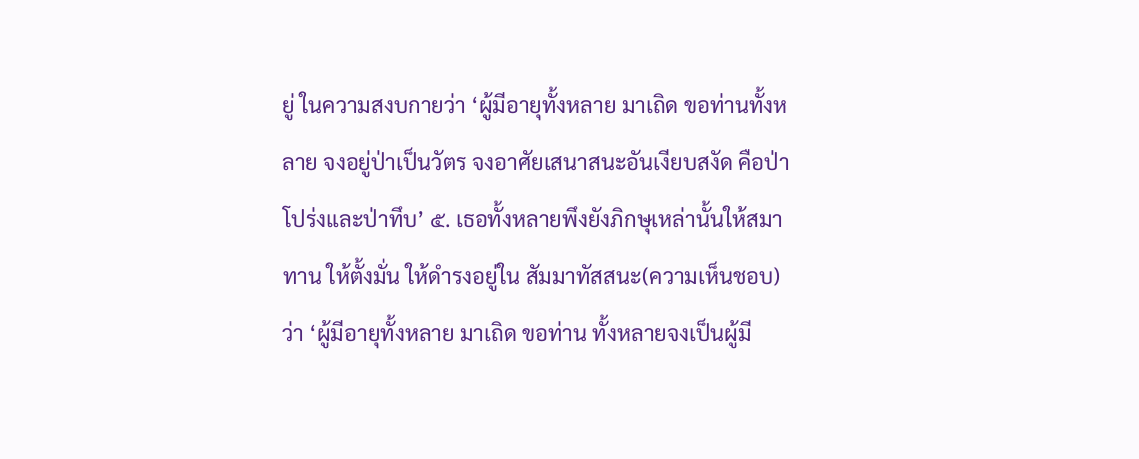ยู่ ในความสงบกายว่า ‘ผู้มีอายุทั้งหลาย มาเถิด ขอท่านทั้งหลาย จงอยู่ป่าเป็นวัตร จงอาศัยเสนาสนะอันเงียบสงัด คือป่าโปร่งและป่าทึบ’ ๕. เธอทั้งหลายพึงยังภิกษุเหล่านั้นให้สมาทาน ให้ตั้งมั่น ให้ดำรงอยู่ใน สัมมาทัสสนะ(ความเห็นชอบ)ว่า ‘ผู้มีอายุทั้งหลาย มาเถิด ขอท่าน ทั้งหลายจงเป็นผู้มี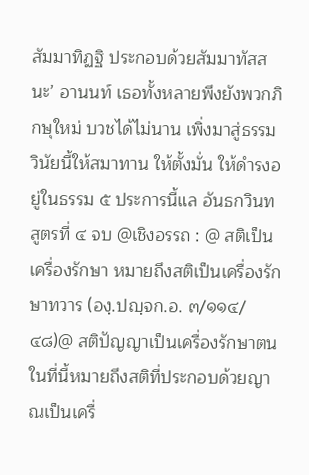สัมมาทิฏฐิ ประกอบด้วยสัมมาทัสสนะ’ อานนท์ เธอทั้งหลายพึงยังพวกภิกษุใหม่ บวชได้ไม่นาน เพิ่งมาสู่ธรรมวินัยนี้ให้สมาทาน ให้ตั้งมั่น ให้ดำรงอยู่ในธรรม ๕ ประการนี้แล อันธกวินทสูตรที่ ๔ จบ @เชิงอรรถ : @ สติเป็นเครื่องรักษา หมายถึงสติเป็นเครื่องรักษาทวาร (องฺ.ปญฺจก.อ. ๓/๑๑๔/๔๘)@ สติปัญญาเป็นเครื่องรักษาตน ในที่นี้หมายถึงสติที่ประกอบด้วยญาณเป็นเครื่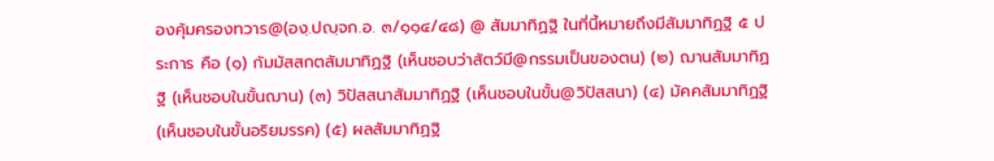องคุ้มครองทวาร@(องฺ.ปญฺจก.อ. ๓/๑๑๔/๔๘) @ สัมมาทิฏฐิ ในที่นี้หมายถึงมีสัมมาทิฏฐิ ๕ ประการ คือ (๑) กัมมัสสกตสัมมาทิฏฐิ (เห็นชอบว่าสัตว์มี@กรรมเป็นของตน) (๒) ฌานสัมมาทิฏฐิ (เห็นชอบในขั้นฌาน) (๓) วิปัสสนาสัมมาทิฏฐิ (เห็นชอบในขั้น@วิปัสสนา) (๔) มัคคสัมมาทิฏฐิ (เห็นชอบในขั้นอริยมรรค) (๕) ผลสัมมาทิฏฐิ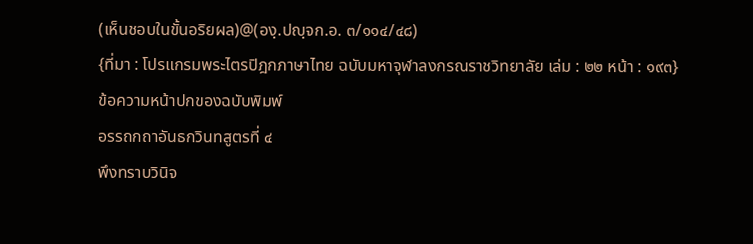(เห็นชอบในขั้นอริยผล)@(องฺ.ปญฺจก.อ. ๓/๑๑๔/๔๘)
{ที่มา : โปรแกรมพระไตรปิฎกภาษาไทย ฉบับมหาจุฬาลงกรณราชวิทยาลัย เล่ม : ๒๒ หน้า : ๑๙๓}
ข้อความหน้าปกของฉบับพิมพ์
อรรถกถาอันธกวินทสูตรที่ ๔
พึงทราบวินิจ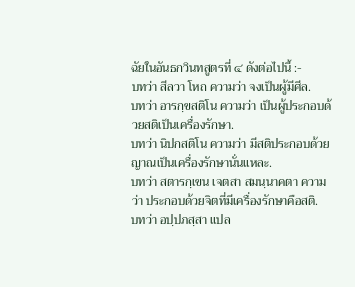ฉัยในอันธกวินทสูตรที่ ๔ ดังต่อไปนี้ :-
บทว่า สีลวา โหถ ความว่า จงเป็นผู้มีศีล.
บทว่า อารกฺขสติโน ความว่า เป็นผู้ประกอบด้วยสติเป็นเครื่องรักษา.
บทว่า นิปกสติโน ความว่า มีสติประกอบด้วยญาณเป็นเครื่องรักษานั่นแหละ.
บทว่า สตารกฺเขน เจตสา สมนฺนาคตา ความว่า ประกอบด้วยจิตที่มีเครื่องรักษาคือสติ.
บทว่า อปฺปภสฺสา แปล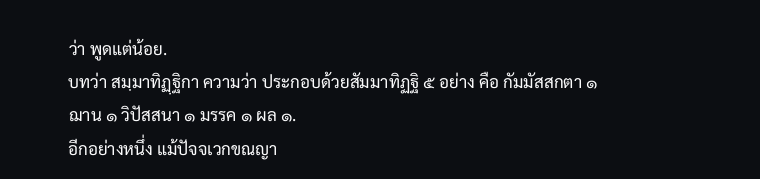ว่า พูดแต่น้อย.
บทว่า สมฺมาทิฏฺฐิกา ความว่า ประกอบด้วยสัมมาทิฏฐิ ๕ อย่าง คือ กัมมัสสกตา ๑ ฌาน ๑ วิปัสสนา ๑ มรรค ๑ ผล ๑.
อีกอย่างหนึ่ง แม้ปัจจเวกขณญา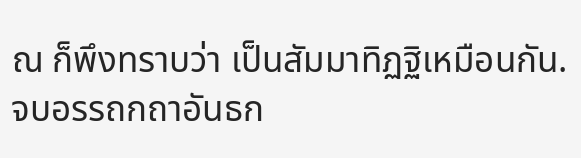ณ ก็พึงทราบว่า เป็นสัมมาทิฏฐิเหมือนกัน.
จบอรรถกถาอันธก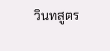วินทสูตร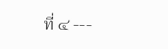ที่ ๔ ---